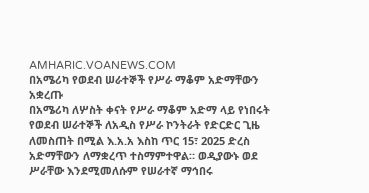AMHARIC.VOANEWS.COM
በአሜሪካ የወደብ ሠራተኞች የሥራ ማቆም አድማቸውን አቋረጡ
በአሜሪካ ለሦስት ቀናት የሥራ ማቆም አድማ ላይ የነበሩት የወደብ ሠራተኞች ለአዲስ የሥራ ኮንትራት የድርድር ጊዜ ለመስጠት በሚል እ.አ.አ እስከ ጥር 15፣ 2025 ድረስ አድማቸውን ለማቋረጥ ተስማምተዋል። ወዲያውኑ ወደ ሥራቸው እንደሚመለሱም የሠራተኛ ማኅበሩ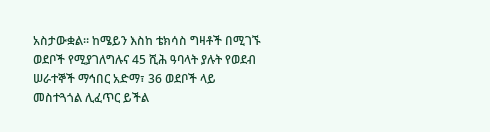አስታውቋል። ከሜይን እስከ ቴክሳስ ግዛቶች በሚገኙ ወደቦች የሚያገለግሉና 45 ሺሕ ዓባላት ያሉት የወደብ ሠራተኞች ማኅበር አድማ፣ 36 ወደቦች ላይ መስተጓጎል ሊፈጥር ይችል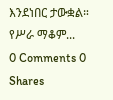እንደነበር ታውቋል። የሥራ ማቆም...
0 Comments 0 Shares